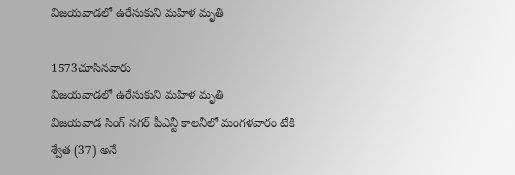విజయవాడలో ఉరేసుకుని మహిళ మృతి

1573చూసినవారు
విజయవాడలో ఉరేసుకుని మహిళ మృతి
విజయవాడ సింగ్ నగర్ పీఎన్టీ కాలనీలో మంగళవారం టేకి శ్వేత (37) అనే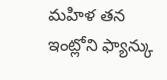మహిళ తన ఇంట్లోని ఫ్యాన్కు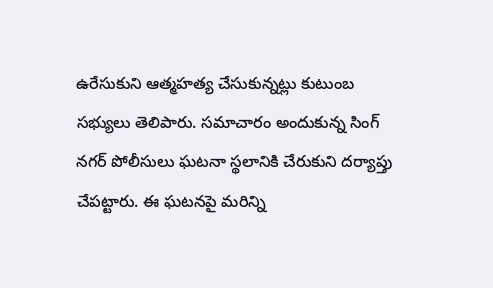ఉరేసుకుని ఆత్మహత్య చేసుకున్నట్లు కుటుంబ సభ్యులు తెలిపారు. సమాచారం అందుకున్న సింగ్ నగర్ పోలీసులు ఘటనా స్థలానికి చేరుకుని దర్యాప్తు చేపట్టారు. ఈ ఘటనపై మరిన్ని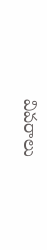వివరాలు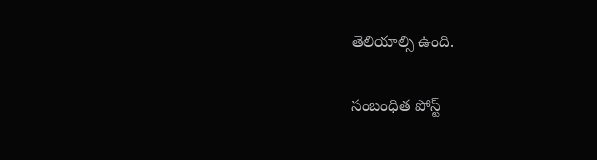తెలియాల్సి ఉంది.

సంబంధిత పోస్ట్